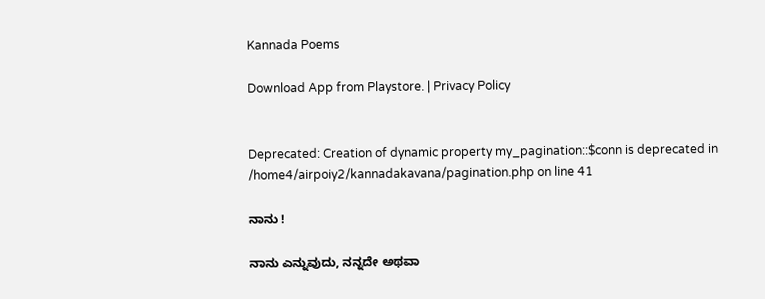Kannada Poems

Download App from Playstore. | Privacy Policy


Deprecated: Creation of dynamic property my_pagination::$conn is deprecated in /home4/airpoiy2/kannadakavana/pagination.php on line 41

ನಾನು !

ನಾನು ಎನ್ನುವುದು, ನನ್ನದೇ ಅಥವಾ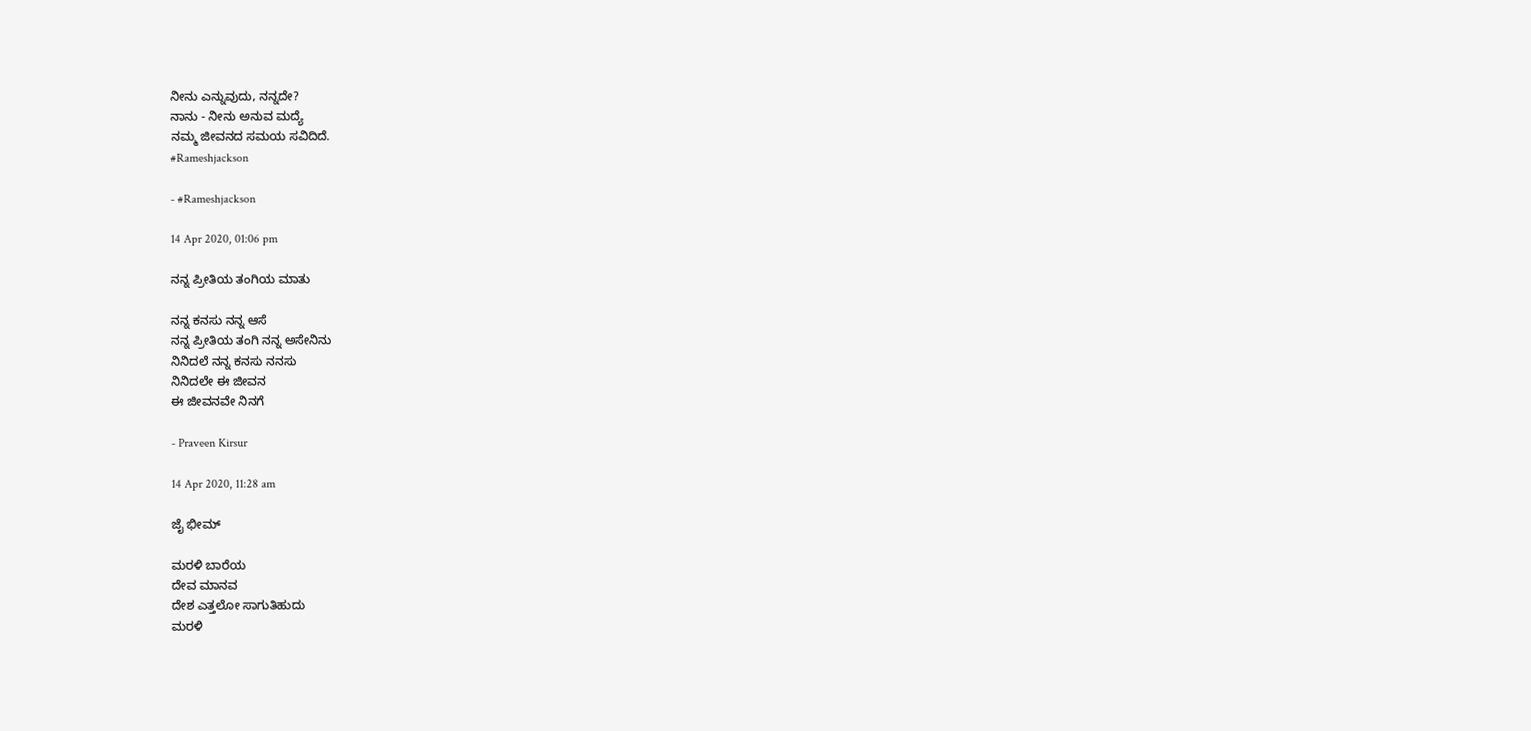ನೀನು ಎನ್ನುವುದು, ನನ್ನದೇ?
ನಾನು - ನೀನು ಅನುವ ಮದ್ಯೆ
ನಮ್ಮ ಜೀವನದ ಸಮಯ ಸವಿದಿದೆ.
#Rameshjackson

- #Rameshjackson

14 Apr 2020, 01:06 pm

ನನ್ನ ಪ್ರೀತಿಯ ತಂಗಿಯ ಮಾತು

ನನ್ನ ಕನಸು ನನ್ನ ಆಸೆ
ನನ್ನ ಪ್ರೀತಿಯ ತಂಗಿ ನನ್ನ ಅಸೇನಿನು
ನಿನಿದಲೆ ನನ್ನ ಕನಸು ನನಸು
ನಿನಿದಲೇ ಈ ಜೀವನ
ಈ ಜೀವನವೇ ನಿನಗೆ

- Praveen Kirsur

14 Apr 2020, 11:28 am

ಜೈ ಭೀಮ್

ಮರಳಿ ಬಾರೆಯ
ದೇವ ಮಾನವ
ದೇಶ ಎತ್ತಲೋ ಸಾಗುತಿಹುದು
ಮರಳಿ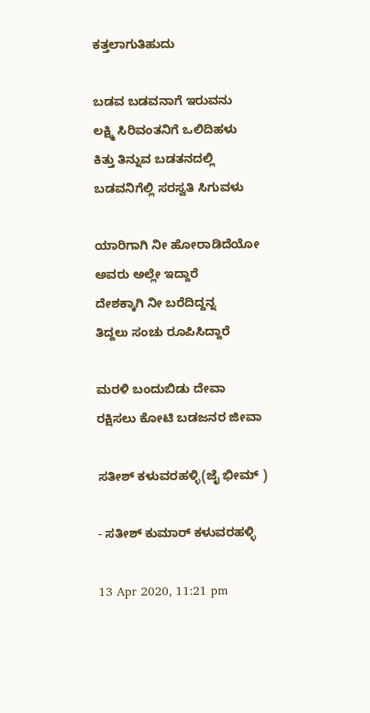ಕತ್ತಲಾಗುತಿಹುದು

ಬಡವ ಬಡವನಾಗೆ ಇರುವನು
ಲಕ್ಷ್ಮಿ ಸಿರಿವಂತನಿಗೆ ಒಲಿದಿಹಳು
ಕಿತ್ತು ತಿನ್ನುವ ಬಡತನದಲ್ಲಿ
ಬಡವನಿಗೆಲ್ಲಿ ಸರಸ್ವತಿ ಸಿಗುವಳು

ಯಾರಿಗಾಗಿ ನೀ ಹೋರಾಡಿದೆಯೋ
ಅವರು ಅಲ್ಲೇ ಇದ್ದಾರೆ
ದೇಶಕ್ಕಾಗಿ ನೀ ಬರೆದಿದ್ದನ್ನ
ತಿದ್ದಲು ಸಂಚು ರೂಪಿಸಿದ್ದಾರೆ

ಮರಳಿ ಬಂದುಬಿಡು ದೇವಾ
ರಕ್ಷಿಸಲು ಕೋಟಿ ಬಡಜನರ ಜೀವಾ

ಸತೀಶ್ ಕಳುವರಹಳ್ಳಿ(ಜೈ ಭೀಮ್ )

- ಸತೀಶ್ ಕುಮಾರ್ ಕಳುವರಹಳ್ಳಿ

13 Apr 2020, 11:21 pm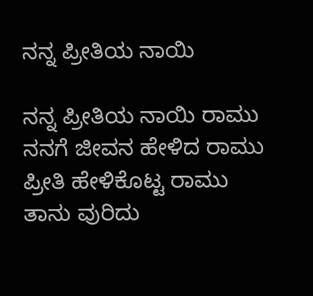ನನ್ನ ಪ್ರೀತಿಯ ನಾಯಿ

ನನ್ನ ಪ್ರೀತಿಯ ನಾಯಿ ರಾಮು
ನನಗೆ ಜೀವನ ಹೇಳಿದ ರಾಮು
ಪ್ರೀತಿ ಹೇಳಿಕೊಟ್ಟ ರಾಮು
ತಾನು ವುರಿದು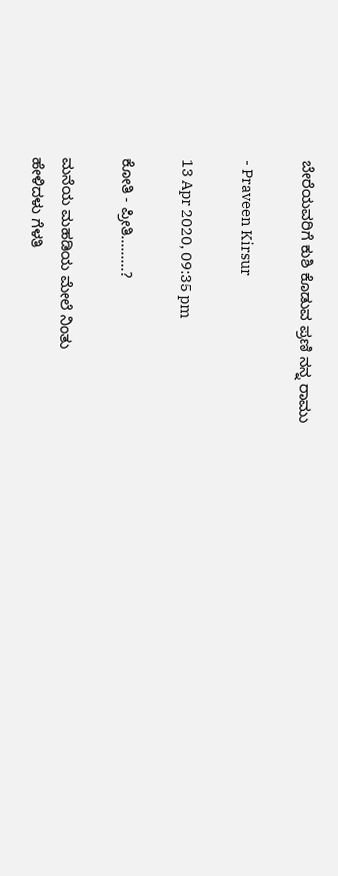ಬೇರೆಯವರಿಗೆ ಕುಶಿ ಕೊಡುವ ಪ್ರಣಿ ನನ್ನ ರಾಮು

- Praveen Kirsur

13 Apr 2020, 09:35 pm

ಕೋತಿ - ಪ್ರೀತಿ.........?

ಮನೆಯ ಮಹಡಿಯ ಮೇಲೆ ನಿಂತು
ಹೇಳಿದಳು ಗೆಳತಿ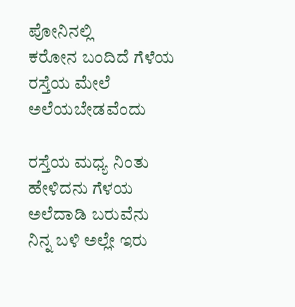ಪೋನಿನಲ್ಲಿ
ಕರೋನ ಬಂದಿದೆ ಗೆಳೆಯ
ರಸ್ತೆಯ ಮೇಲೆ ಅಲೆಯಬೇಡವೆಂದು

ರಸ್ತೆಯ ಮಧ್ಯ ನಿಂತು
ಹೇಳಿದನು ಗೆಳಯ
ಅಲೆದಾಡಿ ಬರುವೆನು
ನಿನ್ನ ಬಳಿ ಅಲ್ಲೇ ಇರು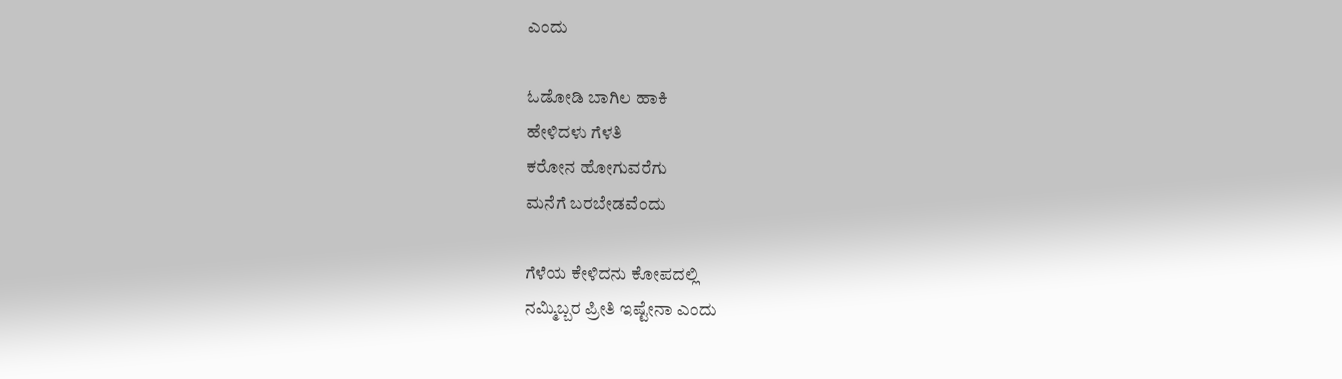ಎಂದು

ಓಡೋಡಿ ಬಾಗಿಲ ಹಾಕಿ
ಹೇಳಿದಳು ಗೆಳತಿ
ಕರೋನ ಹೋಗುವರೆಗು
ಮನೆಗೆ ಬರಬೇಡವೆಂದು

ಗೆಳೆಯ ಕೇಳಿದನು ಕೋಪದಲ್ಲಿ
ನಮ್ಮಿಬ್ಬರ ಪ್ರೀತಿ ಇಷ್ಟೇನಾ ಎಂದು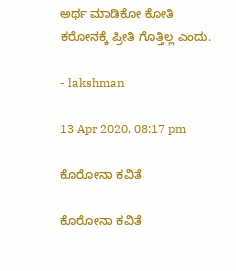ಅರ್ಥ ಮಾಡಿಕೋ ಕೋತಿ
ಕರೋನಕ್ಕೆ ಪ್ರೀತಿ ಗೊತ್ತಿಲ್ಲ ಎಂದು.

- lakshman

13 Apr 2020, 08:17 pm

ಕೊರೋನಾ ಕವಿತೆ

ಕೊರೋನಾ ಕವಿತೆ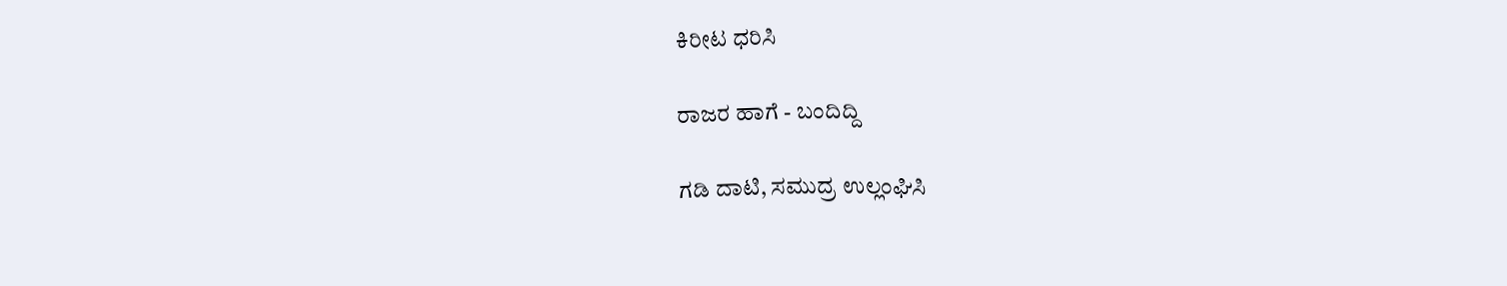ಕಿರೀಟ ಧರಿಸಿ

ರಾಜರ ಹಾಗೆ - ಬಂದಿದ್ದಿ

ಗಡಿ ದಾಟಿ, ಸಮುದ್ರ ಉಲ್ಲಂಘಿಸಿ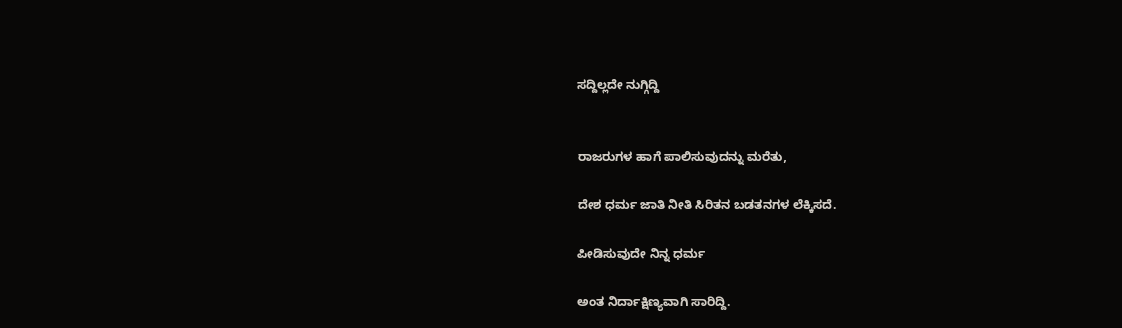ಸದ್ದಿಲ್ಲದೇ ನುಗ್ಗಿದ್ದಿ


ರಾಜರುಗಳ ಹಾಗೆ ಪಾಲಿಸುವುದನ್ನು ಮರೆತು,

ದೇಶ ಧರ್ಮ ಜಾತಿ ನೀತಿ ಸಿರಿತನ ಬಡತನಗಳ ಲೆಕ್ಕಿಸದೆ.

ಪೀಡಿಸುವುದೇ ನಿನ್ನ ಧರ್ಮ

ಅಂತ ನಿರ್ದಾಕ್ಷಿಣ್ಯವಾಗಿ ಸಾರಿದ್ದಿ.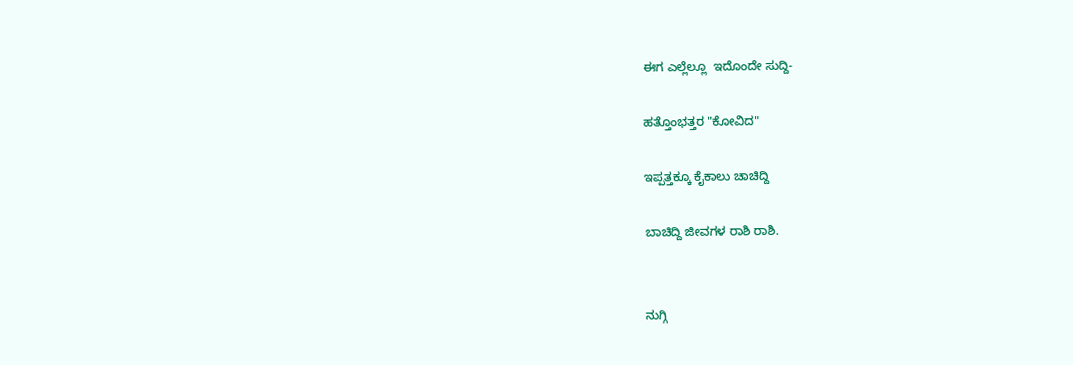ಈಗ ಎಲ್ಲೆಲ್ಲೂ  ಇದೊಂದೇ ಸುದ್ದಿ-

ಹತ್ತೊಂಭತ್ತರ "ಕೋವಿದ"

ಇಪ್ಪತ್ತಕ್ಕೂ ಕೈಕಾಲು ಚಾಚಿದ್ದಿ

ಬಾಚಿದ್ದಿ ಜೀವಗಳ ರಾಶಿ ರಾಶಿ.


ನುಗ್ಗಿ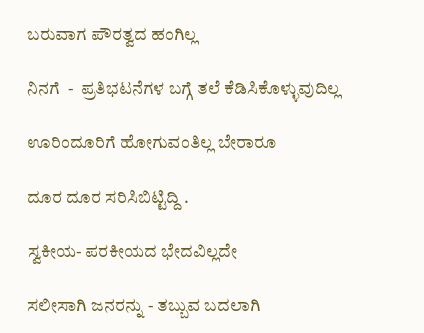ಬರುವಾಗ ಪೌರತ್ವದ ಹಂಗಿಲ್ಲ

ನಿನಗೆ  -  ಪ್ರತಿಭಟನೆಗಳ ಬಗ್ಗೆ ತಲೆ ಕೆಡಿಸಿಕೊಳ್ಳುವುದಿಲ್ಲ

ಊರಿಂದೂರಿಗೆ ಹೋಗುವಂತಿಲ್ಲ ಬೇರಾರೂ

ದೂರ ದೂರ ಸರಿಸಿಬಿಟ್ಟಿದ್ದಿ .

ಸ್ವಕೀಯ- ಪರಕೀಯದ ಭೇದವಿಲ್ಲದೇ

ಸಲೀಸಾಗಿ ಜನರನ್ನು - ತಬ್ಬುವ ಬದಲಾಗಿ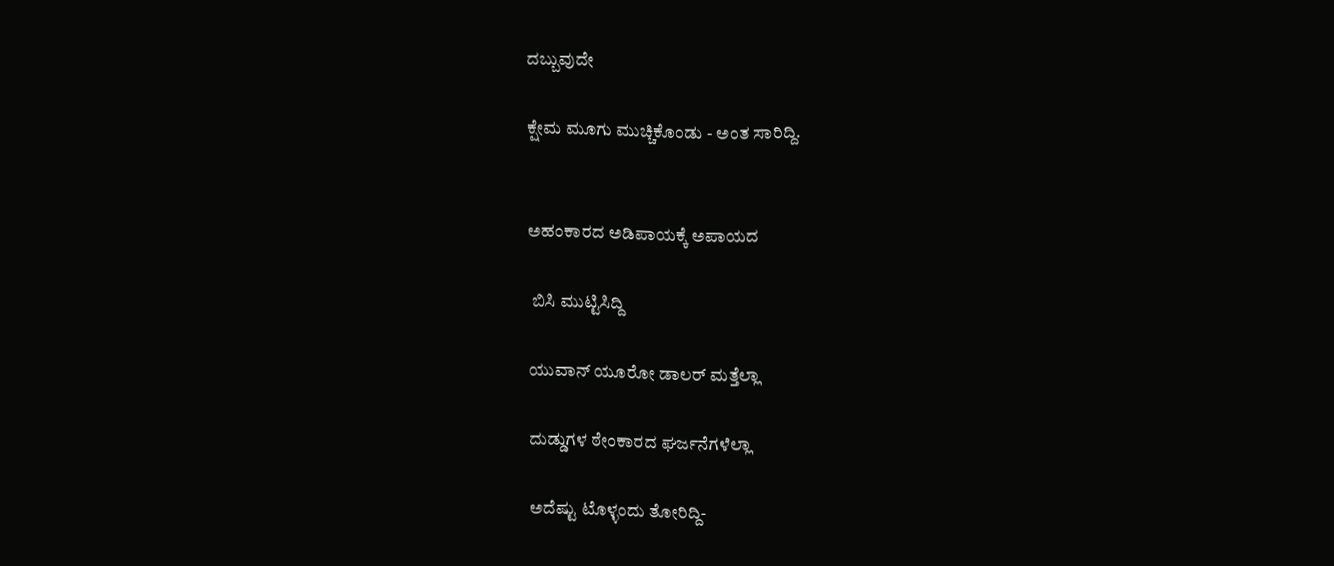ದಬ್ಬುವುದೇ

ಕ್ಷೇಮ ಮೂಗು ಮುಚ್ಚಿಕೊಂಡು - ಅಂತ ಸಾರಿದ್ದಿ.


ಅಹಂಕಾರದ ಅಡಿಪಾಯಕ್ಕೆ ಅಪಾಯದ

 ಬಿಸಿ ಮುಟ್ಟಿಸಿದ್ದಿ

ಯುವಾನ್ ಯೂರೋ ಡಾಲರ್ ಮತ್ತೆಲ್ಲಾ

ದುಡ್ಡುಗಳ ಠೇಂಕಾರದ ಘರ್ಜನೆಗಳೆಲ್ಲಾ

ಅದೆಷ್ಟು ಟೊಳ್ಳಂದು ತೋರಿದ್ದಿ-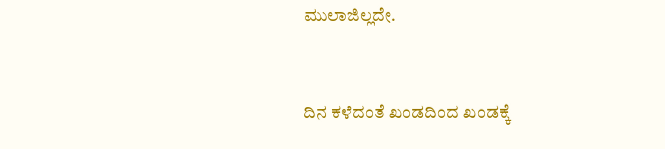ಮುಲಾಜಿಲ್ಲದೇ.


ದಿನ ಕಳೆದಂತೆ ಖಂಡದಿಂದ ಖಂಡಕ್ಕೆ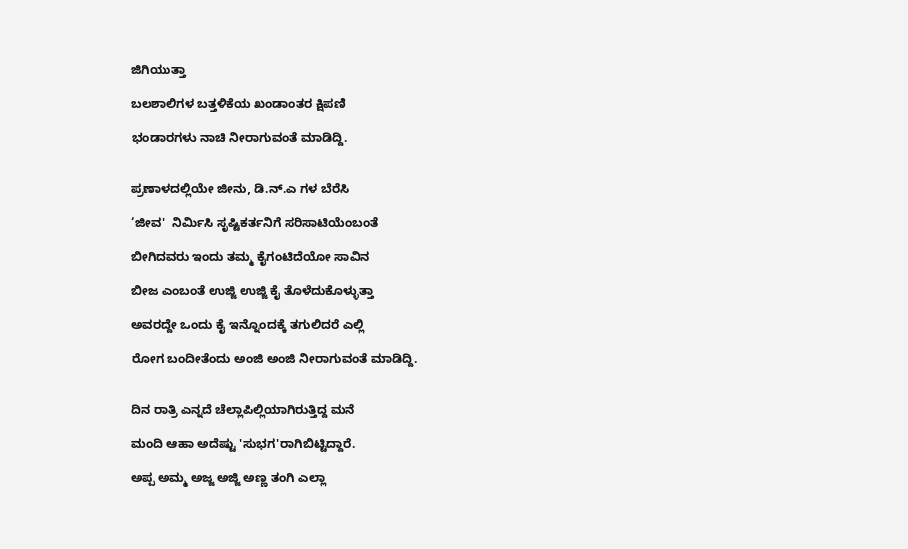ಜಿಗಿಯುತ್ತಾ

ಬಲಶಾಲಿಗಳ ಬತ್ತಳಿಕೆಯ ಖಂಡಾಂತರ ಕ್ಷಿಪಣಿ

ಭಂಡಾರಗಳು ನಾಚಿ ನೀರಾಗುವಂತೆ ಮಾಡಿದ್ದಿ.


ಪ್ರಣಾಳದಲ್ಲಿಯೇ ಜೀನು, ಡಿ.ನ್.ಎ ಗಳ ಬೆರೆಸಿ

‘ಜೀವ'  ನಿರ್ಮಿಸಿ ಸೃಷ್ಟಿಕರ್ತನಿಗೆ ಸರಿಸಾಟಿಯೆಂಬಂತೆ

ಬೀಗಿದವರು ಇಂದು ತಮ್ಮ ಕೈಗಂಟಿದೆಯೋ ಸಾವಿನ

ಬೀಜ ಎಂಬಂತೆ ಉಜ್ಜಿ ಉಜ್ಜಿ ಕೈ ತೊಳೆದುಕೊಳ್ಳುತ್ತಾ

ಅವರದ್ದೇ ಒಂದು ಕೈ ಇನ್ನೊಂದಕ್ಕೆ ತಗುಲಿದರೆ ಎಲ್ಲಿ

ರೋಗ ಬಂದೀತೆಂದು ಅಂಜಿ ಅಂಜಿ ನೀರಾಗುವಂತೆ ಮಾಡಿದ್ದಿ.


ದಿನ ರಾತ್ರಿ ಎನ್ನದೆ ಚೆಲ್ಲಾಪಿಲ್ಲಿಯಾಗಿರುತ್ತಿದ್ದ ಮನೆ

ಮಂದಿ ಆಹಾ ಅದೆಷ್ಟು 'ಸುಭಗ'ರಾಗಿಬಿಟ್ಟಿದ್ದಾರೆ.

ಅಪ್ಪ ಅಮ್ಮ ಅಜ್ಜ ಅಜ್ಜಿ ಅಣ್ಣ ತಂಗಿ ಎಲ್ಲಾ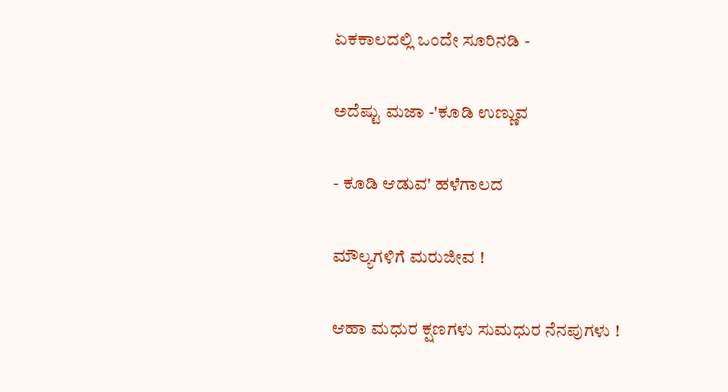ಏಕಕಾಲದಲ್ಲಿ ಒಂದೇ ಸೂರಿನಡಿ -

ಅದೆಷ್ಟು ಮಜಾ -'ಕೂಡಿ ಉಣ್ಣುವ

- ಕೂಡಿ ಆಡುವ' ಹಳೆಗಾಲದ

ಮೌಲ್ಯಗಳಿಗೆ ಮರುಜೀವ !

ಆಹಾ ಮಧುರ ಕ್ಷಣಗಳು ಸುಮಧುರ ನೆನಪುಗಳು !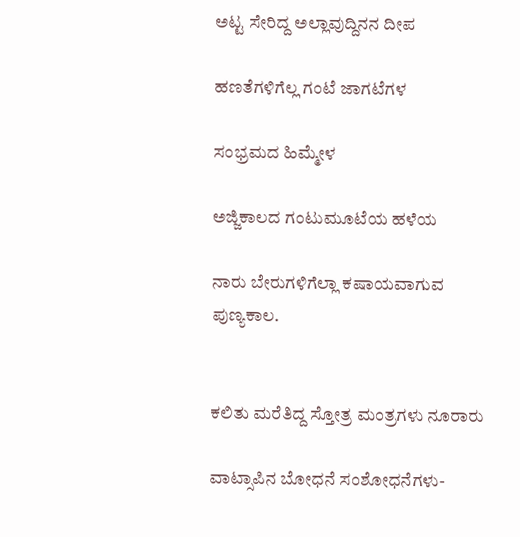ಅಟ್ಟ ಸೇರಿದ್ದ ಅಲ್ಲಾವುದ್ದಿನನ ದೀಪ

ಹಣತೆಗಳಿಗೆಲ್ಲ ಗಂಟೆ ಜಾಗಟೆಗಳ

ಸಂಭ್ರಮದ ಹಿಮ್ಮೇಳ

ಅಜ್ಜಿಕಾಲದ ಗಂಟುಮೂಟೆಯ ಹಳೆಯ

ನಾರು ಬೇರುಗಳಿಗೆಲ್ಲಾ ಕಷಾಯವಾಗುವ ಪುಣ್ಯಕಾಲ.


ಕಲಿತು ಮರೆತಿದ್ದ ಸ್ತೋತ್ರ ಮಂತ್ರಗಳು ನೂರಾರು

ವಾಟ್ಸಾಪಿನ ಬೋಧನೆ ಸಂಶೋಧನೆಗಳು-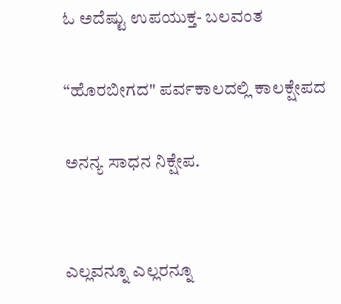ಓ ಅದೆಷ್ಟು ಉಪಯುಕ್ತ- ಬಲವಂತ

“ಹೊರಬೀಗದ" ಪರ್ವಕಾಲದಲ್ಲಿ ಕಾಲಕ್ಷೇಪದ

ಅನನ್ಯ ಸಾಧನ ನಿಕ್ಷೇಪ.


ಎಲ್ಲವನ್ನೂ ಎಲ್ಲರನ್ನೂ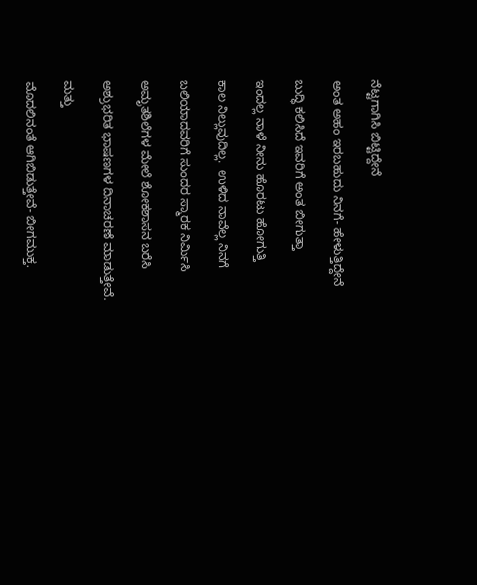ನೆಟ್ಟಗಾಗಿಸಿ ಬಿಟ್ಟಿದ್ದೇನೆ

ಅಂತ ಅಹಂ ಇರಬಹುದು ನಿನಗೆ- ಹೇಳುತ್ತಿದ್ದೇನೆ

ಬುದ್ಧಿ ಕಲಿಸಿದೆ ಇವರಿಗೆ ಅಂತ ಬೀಗುತ್ತಾ

ಇಂದಲ್ಲ ನಾಳೆ ನೀನು ಹೊರಟು ಹೋಗುತ್ತಿ

ಕಾಲ ನಿಲ್ಲುವುದಿಲ್ಲ.  ಉಳಿದ ನಾವೆಲ್ಲ ನಿನಗೆ

ಬಲಿಯಾದವರಿಗೆ ಸುಂದರ ಸ್ಮಾರಕ ನಿರ್ಮಿಸಿ

ಅಮೃತಶಿಲೆಗಳ ಮೇಲೆ ಶೋಕಶಾಸನ ಬರೆಸಿ

ಅಶ್ರುಭರಿತ ಭಾಷಣಗಳ ದಿನಾಚರಣೆ ಮಾಡುತ್ತೇವೆ.

ಮತ್ತು

ಮೊದಲಿನಂತೆ ಆಗಿಬಿಡುತ್ತೇವೆ- ಬೀಗಮುಕ್ತ.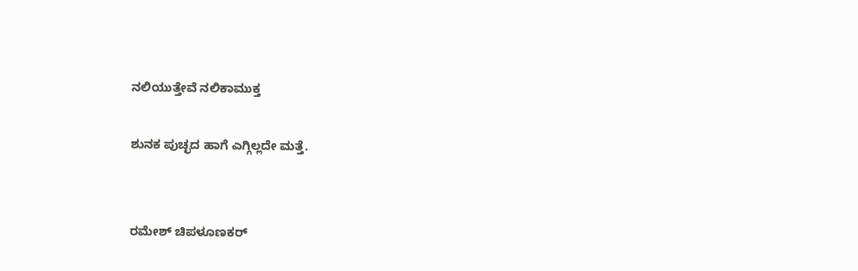ನಲಿಯುತ್ತೇವೆ ನಲಿಕಾಮುಕ್ತ

ಶುನಕ ಪುಚ್ಛದ ಹಾಗೆ ಎಗ್ಗಿಲ್ಲದೇ ಮತ್ತೆ.


ರಮೇಶ್ ಚಿಪಳೂಣಕರ್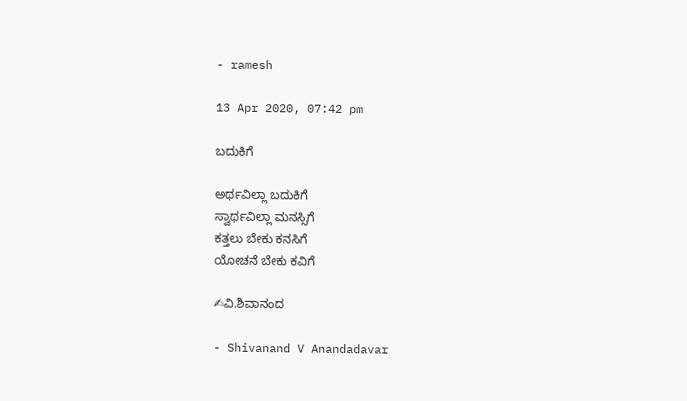- ramesh

13 Apr 2020, 07:42 pm

ಬದುಕಿಗೆ

ಅರ್ಥವಿಲ್ಲಾ ಬದುಕಿಗೆ
ಸ್ವಾರ್ಥವಿಲ್ಲಾ ಮನಸ್ಸಿಗೆ
ಕತ್ತಲು ಬೇಕು ಕನಸಿಗೆ
ಯೋಚನೆ ಬೇಕು ಕವಿಗೆ

✍ವಿ.ಶಿವಾನಂದ

- Shivanand V Anandadavar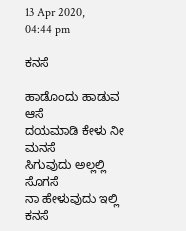13 Apr 2020, 04:44 pm

ಕನಸೆ

ಹಾಡೊಂದು ಹಾಡುವ ಆಸೆ
ದಯಮಾಡಿ ಕೇಳು ನೀ ಮನಸೆ
ಸಿಗುವುದು ಅಲ್ಲಲ್ಲಿ ಸೊಗಸೆ
ನಾ ಹೇಳುವುದು ಇಲ್ಲಿ ಕನಸೆ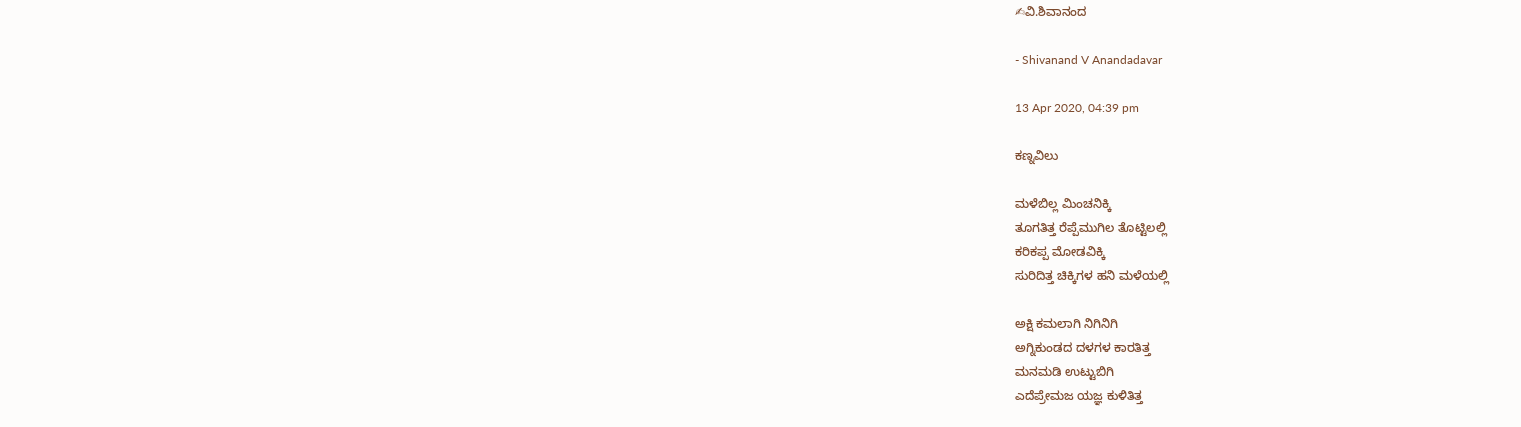✍ವಿ.ಶಿವಾನಂದ

- Shivanand V Anandadavar

13 Apr 2020, 04:39 pm

ಕಣ್ನವಿಲು

ಮಳೆಬಿಲ್ಲ ಮಿಂಚನಿಕ್ಕಿ
ತೂಗತಿತ್ತ ರೆಪ್ಪೆಮುಗಿಲ ತೊಟ್ಟಿಲಲ್ಲಿ
ಕರಿಕಪ್ಪ ಮೋಡವಿಕ್ಕಿ
ಸುರಿದಿತ್ತ ಚಿಕ್ಕಿಗಳ ಹನಿ ಮಳೆಯಲ್ಲಿ

ಅಕ್ಷಿ ಕಮಲಾಗಿ ನಿಗಿನಿಗಿ
ಅಗ್ನಿಕುಂಡದ ದಳಗಳ ಕಾರತಿತ್ತ
ಮನಮಡಿ ಉಟ್ಟುಬಿಗಿ
ಎದೆಪ್ರೇಮಜ ಯಜ್ಞ ಕುಳಿತಿತ್ತ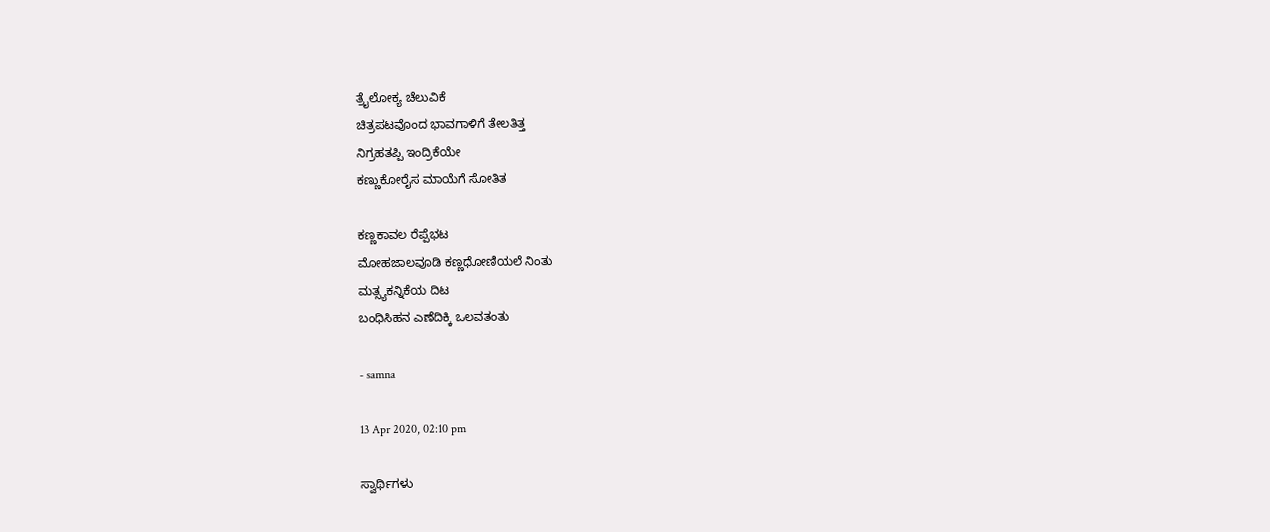ತ್ರೈಲೋಕ್ಯ ಚೆಲುವಿಕೆ
ಚಿತ್ರಪಟವೊಂದ ಭಾವಗಾಳಿಗೆ ತೇಲತಿತ್ತ
ನಿಗ್ರಹತಪ್ಪಿ ಇಂದ್ರಿಕೆಯೇ
ಕಣ್ಣುಕೋರೈಸ ಮಾಯೆಗೆ ಸೋತಿತ

ಕಣ್ಣಕಾವಲ ರೆಪ್ಪೆಭಟ
ಮೋಹಜಾಲವೂಡಿ ಕಣ್ಣಧೋಣಿಯಲೆ ನಿಂತು
ಮತ್ಸ್ಯಕನ್ನಿಕೆಯ ದಿಟ
ಬಂಧಿಸಿಹನ ಎಣೆದಿಕ್ಕಿ ಒಲವತಂತು

- samna

13 Apr 2020, 02:10 pm

ಸ್ವಾರ್ಥಿಗಳು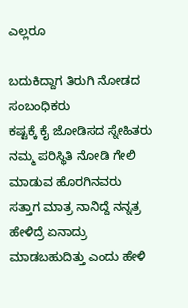ಎಲ್ಲರೂ

ಬದುಕಿದ್ದಾಗ ತಿರುಗಿ ನೋಡದ ಸಂಬಂಧಿಕರು
ಕಷ್ಟಕ್ಕೆ ಕೈ ಜೋಡಿಸದ ಸ್ನೇಹಿತರು
ನಮ್ಮ ಪರಿಸ್ಥಿತಿ ನೋಡಿ ಗೇಲಿ
ಮಾಡುವ ಹೊರಗಿನವರು
ಸತ್ತಾಗ ಮಾತ್ರ ನಾನಿದ್ದೆ ನನ್ನತ್ರ
ಹೇಳಿದ್ರೆ ಏನಾದ್ರು ಮಾಡಬಹುದಿತ್ತು ಎಂದು ಹೇಳಿ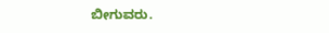ಬೀಗುವರು.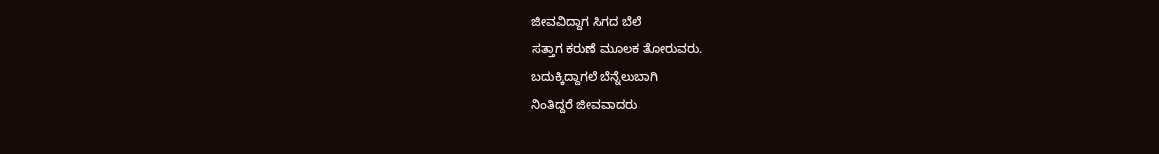ಜೀವವಿದ್ದಾಗ ಸಿಗದ ಬೆಲೆ
ಸತ್ತಾಗ ಕರುಣೆ ಮೂಲಕ ತೋರುವರು.
ಬದುಕ್ಕಿದ್ದಾಗಲೆ ಬೆನ್ನೆಲುಬಾಗಿ
ನಿಂತಿದ್ದರೆ ಜೀವವಾದರು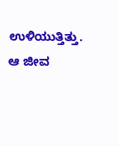ಉಳಿಯುತ್ತಿತ್ತು.
ಆ ಜೀವ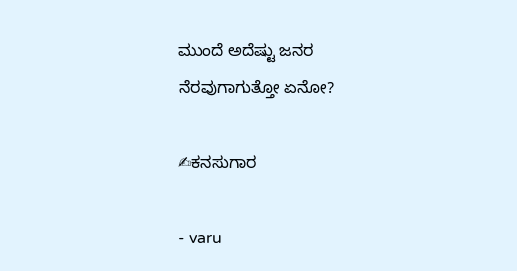ಮುಂದೆ ಅದೆಷ್ಟು ಜನರ
ನೆರವುಗಾಗುತ್ತೋ ಏನೋ?

✍ಕನಸುಗಾರ

- varu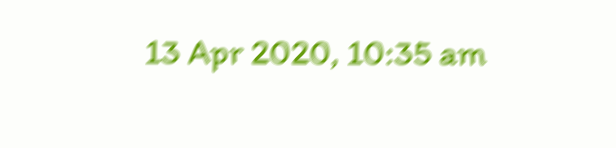13 Apr 2020, 10:35 am